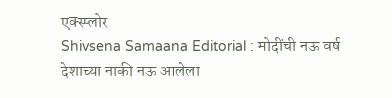एक्स्प्लोर
Shivsena Samaana Editorial : मोदींची नऊ वर्ष देशाच्या नाकी नऊ आलेला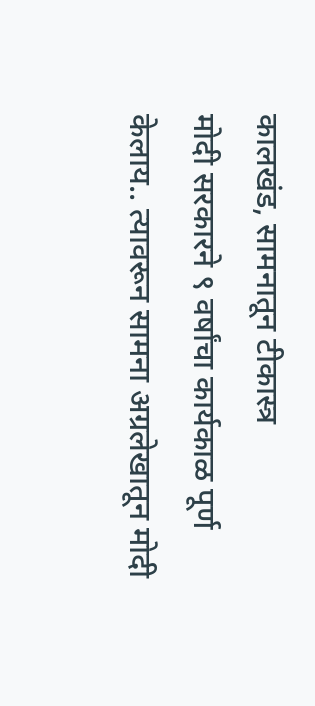कालखंड, सामनातून टीकास्त्र
मोदी सरकारने ९ वर्षांचा कार्यकाळ पूर्ण केलाय.. त्यावरून सामना अग्रलेखातून मोदी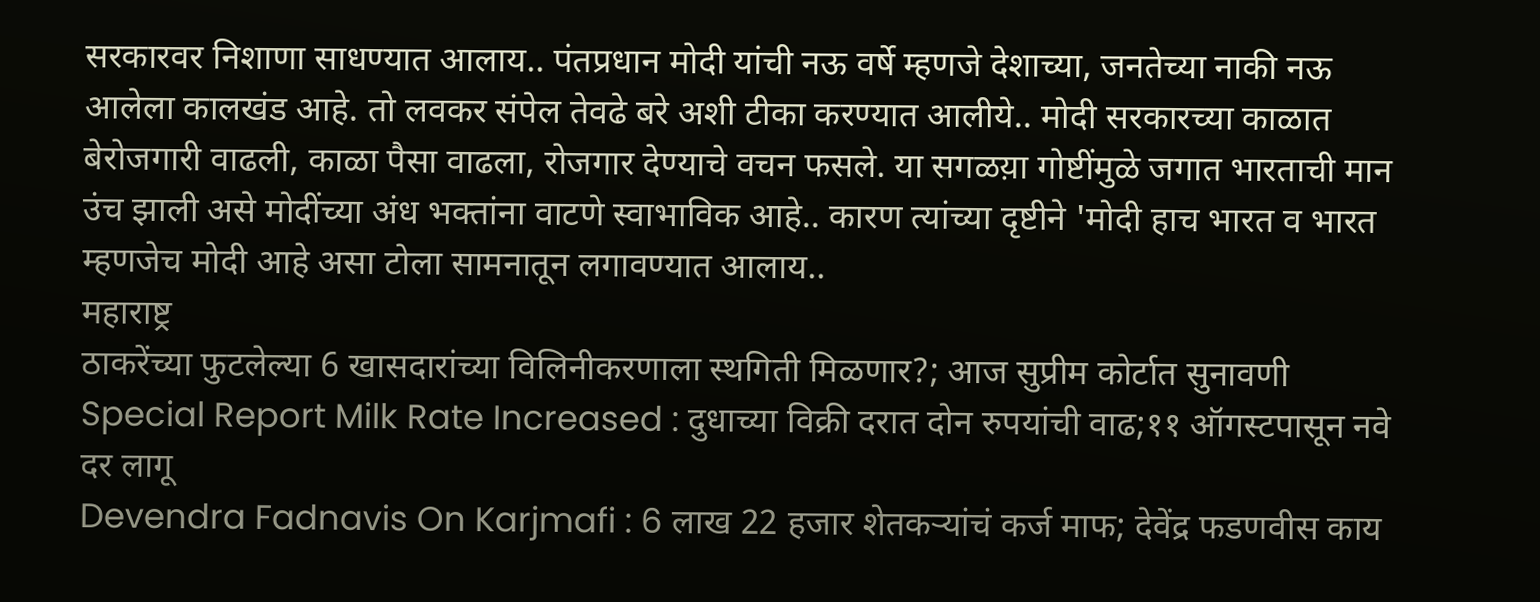सरकारवर निशाणा साधण्यात आलाय.. पंतप्रधान मोदी यांची नऊ वर्षे म्हणजे देशाच्या, जनतेच्या नाकी नऊ आलेला कालखंड आहे. तो लवकर संपेल तेवढे बरे अशी टीका करण्यात आलीये.. मोदी सरकारच्या काळात बेरोजगारी वाढली, काळा पैसा वाढला, रोजगार देण्याचे वचन फसले. या सगळय़ा गोष्टींमुळे जगात भारताची मान उंच झाली असे मोदींच्या अंध भक्तांना वाटणे स्वाभाविक आहे.. कारण त्यांच्या दृष्टीने 'मोदी हाच भारत व भारत म्हणजेच मोदी आहे असा टोला सामनातून लगावण्यात आलाय..
महाराष्ट्र
ठाकरेंच्या फुटलेल्या 6 खासदारांच्या विलिनीकरणाला स्थगिती मिळणार?; आज सुप्रीम कोर्टात सुनावणी
Special Report Milk Rate Increased : दुधाच्या विक्री दरात दोन रुपयांची वाढ;११ ऑगस्टपासून नवे दर लागू
Devendra Fadnavis On Karjmafi : 6 लाख 22 हजार शेतकऱ्यांचं कर्ज माफ; देवेंद्र फडणवीस काय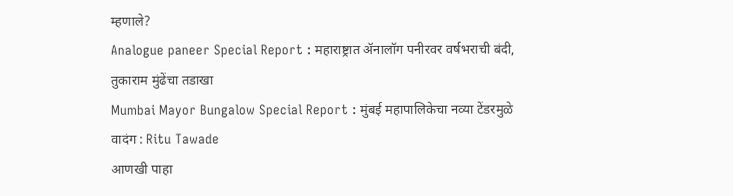म्हणाले?
Analogue paneer Special Report : महाराष्ट्रात ॲनालॉग पनीरवर वर्षभराची बंदी, तुकाराम मुंढेंचा तडाखा
Mumbai Mayor Bungalow Special Report : मुंबई महापालिकेचा नव्या टेंडरमुळे वादंग : Ritu Tawade
आणखी पाहा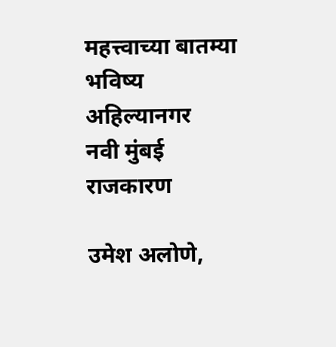महत्त्वाच्या बातम्या
भविष्य
अहिल्यानगर
नवी मुंबई
राजकारण

उमेश अलोणे,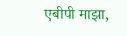एबीपी माझा,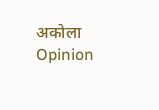अकोला
Opinion